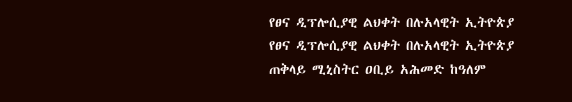የፀና ዲፕሎሲያዊ ልህቀት በሉአላዊት ኢትዮጵያ
የፀና ዲፕሎሲያዊ ልህቀት በሉአላዊት ኢትዮጵያ
ጠቅላይ ሚኒስትር ዐቢይ አሕመድ ከዓለም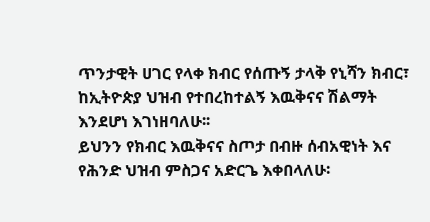ጥንታዊት ሀገር የላቀ ክብር የሰጡኝ ታላቅ የኒሻን ክብር፣ ከኢትዮጵያ ህዝብ የተበረከተልኝ እዉቅናና ሽልማት እንደሆነ እገነዘባለሁ፡፡
ይህንን የክብር እዉቅናና ስጦታ በብዙ ሰብአዊነት እና የሕንድ ህዝብ ምስጋና አድርጌ እቀበላለሁ፡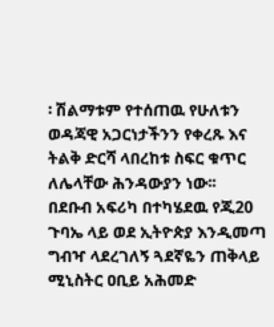፡ ሽልማቱም የተሰጠዉ የሁለቱን ወዳጃዊ አጋርነታችንን የቀረጹ እና ትልቅ ድርሻ ላበረከቱ ስፍር ቁጥር ለሌላቸው ሕንዳውያን ነው፡፡
በደቡብ አፍሪካ በተካሄደዉ የጂ20 ጉባኤ ላይ ወደ ኢትዮጵያ እንዲመጣ ግብዣ ላደረገለኝ ጓደኛዬን ጠቅላይ ሚኒስትር ዐቢይ አሕመድ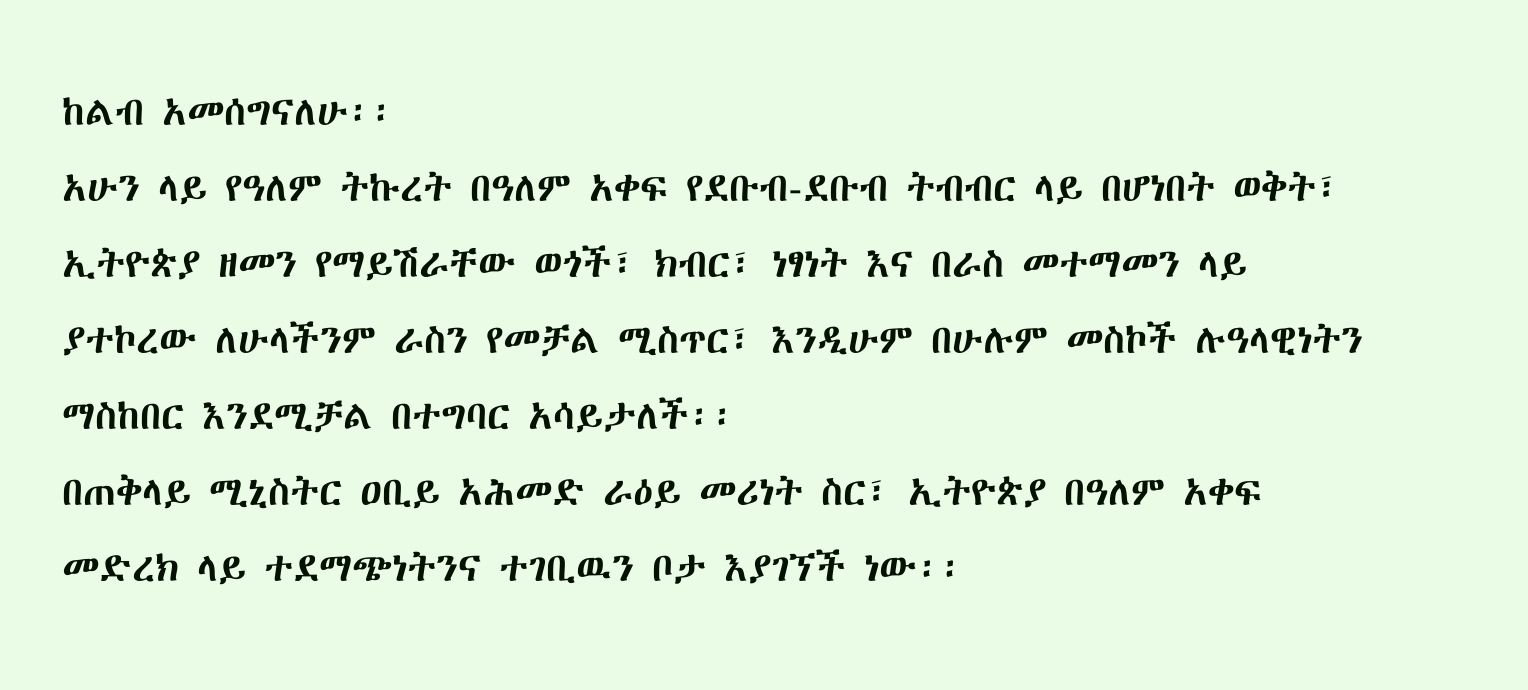ከልብ አመሰግናለሁ፡፡
አሁን ላይ የዓለም ትኩረት በዓለም አቀፍ የደቡብ-ደቡብ ትብብር ላይ በሆነበት ወቅት፣ ኢትዮጵያ ዘመን የማይሽራቸው ወጎች፣ ክብር፣ ነፃነት እና በራስ መተማመን ላይ ያተኮረው ለሁላችንም ራስን የመቻል ሚስጥር፣ እንዲሁም በሁሉም መስኮች ሉዓላዊነትን ማስከበር እንደሚቻል በተግባር አሳይታለች፡፡
በጠቅላይ ሚኒስትር ዐቢይ አሕመድ ራዕይ መሪነት ስር፣ ኢትዮጵያ በዓለም አቀፍ መድረክ ላይ ተደማጭነትንና ተገቢዉን ቦታ እያገኘች ነው፡፡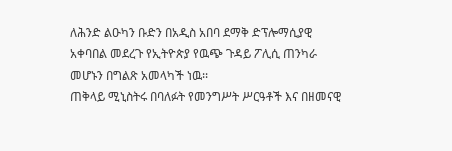ለሕንድ ልዑካን ቡድን በአዲስ አበባ ደማቅ ድፕሎማሲያዊ አቀባበል መደረጉ የኢትዮጵያ የዉጭ ጉዳይ ፖሊሲ ጠንካራ መሆኑን በግልጽ አመላካች ነዉ፡፡
ጠቅላይ ሚኒስትሩ በባለፉት የመንግሥት ሥርዓቶች እና በዘመናዊ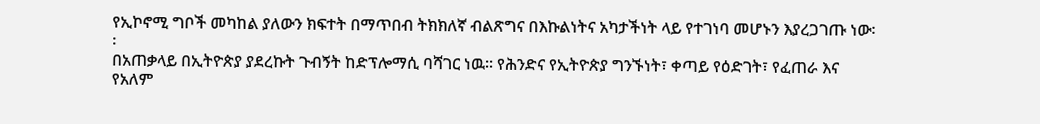የኢኮኖሚ ግቦች መካከል ያለውን ክፍተት በማጥበብ ትክክለኛ ብልጽግና በእኩልነትና አካታችነት ላይ የተገነባ መሆኑን እያረጋገጡ ነው፡፡
በአጠቃላይ በኢትዮጵያ ያደረኩት ጉብኝት ከድፕሎማሲ ባሻገር ነዉ፡፡ የሕንድና የኢትዮጵያ ግንኙነት፣ ቀጣይ የዕድገት፣ የፈጠራ እና የአለም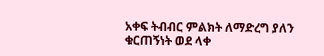አቀፍ ትብብር ምልክት ለማድረግ ያለን ቁርጠኝነት ወደ ላቀ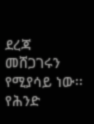ደረጃ መሸጋገሩን የሚያሳይ ነው፡፡
የሕንድ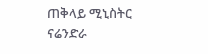ጠቅላይ ሚኒስትር ናሬንድራ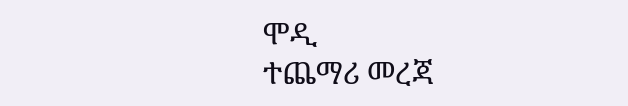ሞዲ
ተጨማሪ መረጃ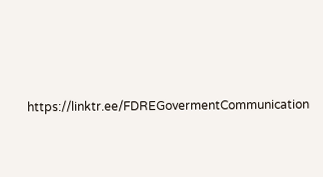https://linktr.ee/FDREGovermentCommunication